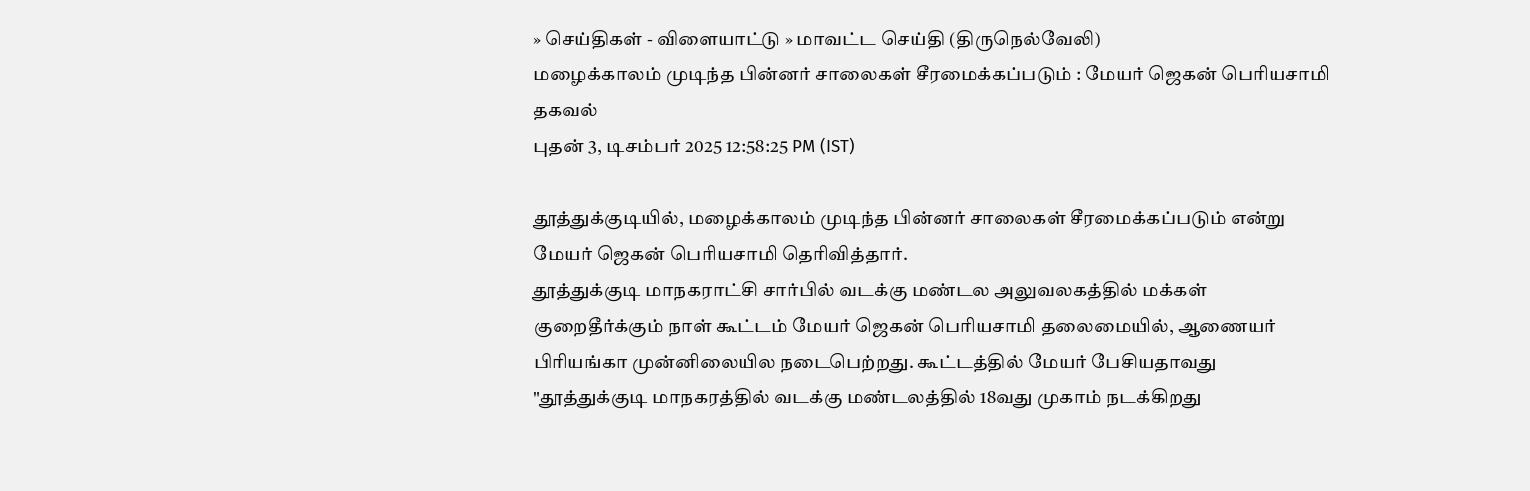» செய்திகள் - விளையாட்டு » மாவட்ட செய்தி (திருநெல்வேலி)
மழைக்காலம் முடிந்த பின்னர் சாலைகள் சீரமைக்கப்படும் : மேயர் ஜெகன் பெரியசாமி தகவல்
புதன் 3, டிசம்பர் 2025 12:58:25 PM (IST)

தூத்துக்குடியில், மழைக்காலம் முடிந்த பின்னர் சாலைகள் சீரமைக்கப்படும் என்று மேயர் ஜெகன் பெரியசாமி தெரிவித்தார்.
தூத்துக்குடி மாநகராட்சி சார்பில் வடக்கு மண்டல அலுவலகத்தில் மக்கள் குறைதீர்க்கும் நாள் கூட்டம் மேயர் ஜெகன் பெரியசாமி தலைமையில், ஆணையர் பிரியங்கா முன்னிலையில நடைபெற்றது. கூட்டத்தில் மேயர் பேசியதாவது "தூத்துக்குடி மாநகரத்தில் வடக்கு மண்டலத்தில் 18வது முகாம் நடக்கிறது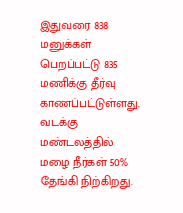இதுவரை 838 மனுக்கள் பெறப்பட்டு 835 மணிக்கு தீர்வு காணப்பட்டுள்ளது.
வடக்கு மண்டலத்தில் மழை நீர்கள் 50% தேங்கி நிற்கிறது.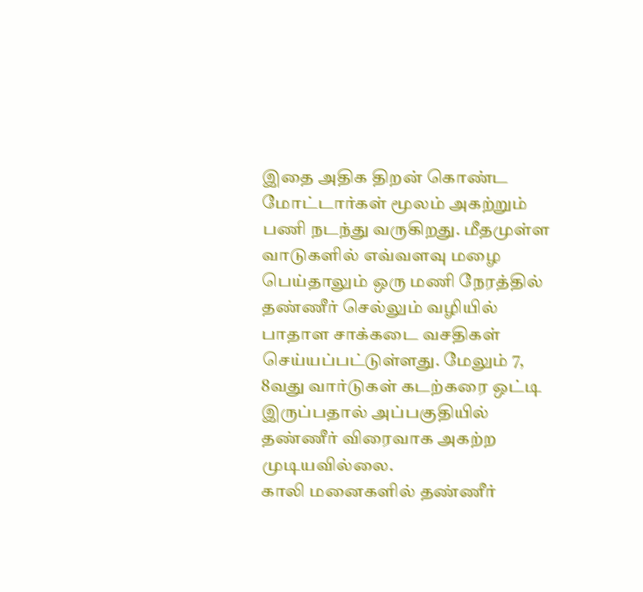இதை அதிக திறன் கொண்ட மோட்டார்கள் மூலம் அகற்றும் பணி நடந்து வருகிறது. மீதமுள்ள வாடுகளில் எவ்வளவு மழை பெய்தாலும் ஒரு மணி நேரத்தில் தண்ணீர் செல்லும் வழியில் பாதாள சாக்கடை வசதிகள் செய்யப்பட்டுள்ளது. மேலும் 7, 8வது வார்டுகள் கடற்கரை ஒட்டி இருப்பதால் அப்பகுதியில் தண்ணீர் விரைவாக அகற்ற முடியவில்லை.
காலி மனைகளில் தண்ணீர்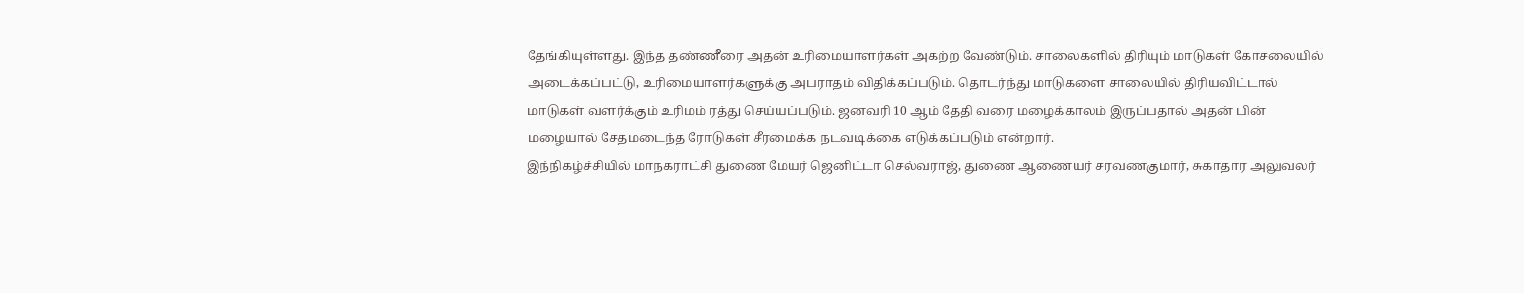தேங்கியுள்ளது. இந்த தண்ணீரை அதன் உரிமையாளர்கள் அகற்ற வேண்டும். சாலைகளில் திரியும் மாடுகள் கோசலையில் அடைக்கப்பட்டு, உரிமையாளர்களுக்கு அபராதம் விதிக்கப்படும். தொடர்ந்து மாடுகளை சாலையில் திரியவிட்டால் மாடுகள் வளர்க்கும் உரிமம் ரத்து செய்யப்படும். ஜனவரி 10 ஆம் தேதி வரை மழைக்காலம் இருப்பதால் அதன் பின் மழையால் சேதமடைந்த ரோடுகள் சீரமைக்க நடவடிக்கை எடுக்கப்படும் என்றார்.
இந்நிகழ்ச்சியில் மாநகராட்சி துணை மேயர் ஜெனிட்டா செல்வராஜ், துணை ஆணையர் சரவணகுமார், சுகாதார அலுவலர்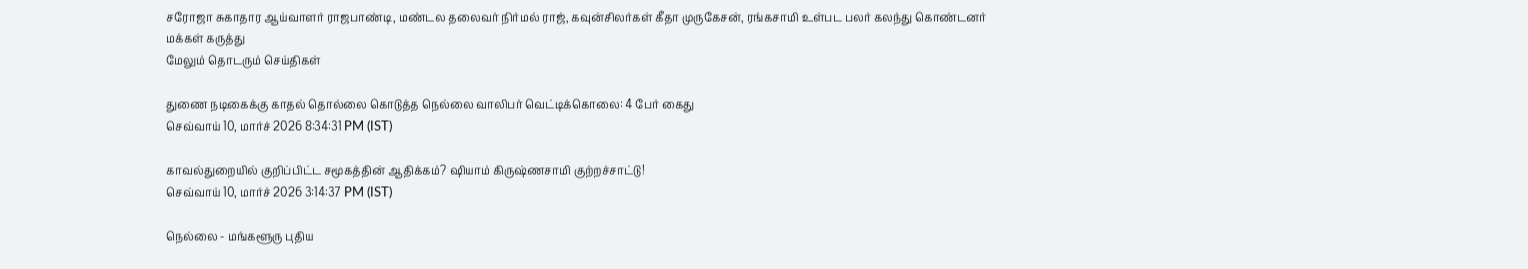சரோஜா சுகாதார ஆய்வாளர் ராஜபாண்டி, மண்டல தலைவர் நிர்மல் ராஜ், கவுன்சிலர்கள் கீதா முருகேசன், ரங்கசாமி உள்பட பலர் கலந்து கொண்டனர்
மக்கள் கருத்து
மேலும் தொடரும் செய்திகள்

துணை நடிகைக்கு காதல் தொல்லை கொடுத்த நெல்லை வாலிபர் வெட்டிக்கொலை: 4 பேர் கைது
செவ்வாய் 10, மார்ச் 2026 8:34:31 PM (IST)

காவல்துறையில் குறிப்பிட்ட சமூகத்தின் ஆதிக்கம்? ஷியாம் கிருஷ்ணசாமி குற்றச்சாட்டு!
செவ்வாய் 10, மார்ச் 2026 3:14:37 PM (IST)

நெல்லை - மங்களூரு புதிய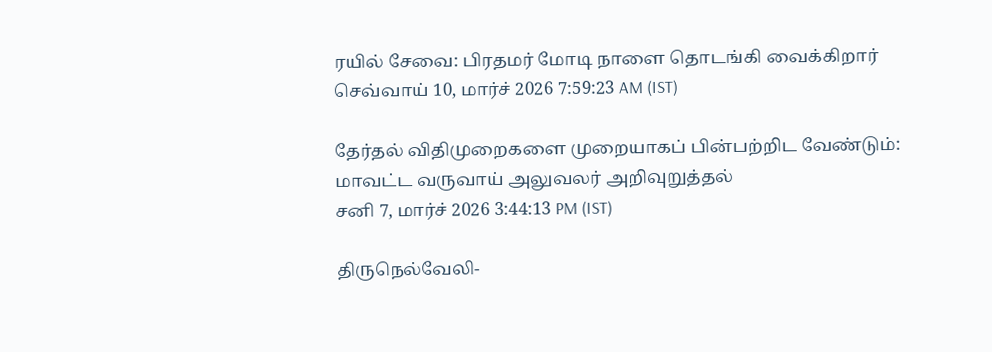ரயில் சேவை: பிரதமர் மோடி நாளை தொடங்கி வைக்கிறார்
செவ்வாய் 10, மார்ச் 2026 7:59:23 AM (IST)

தேர்தல் விதிமுறைகளை முறையாகப் பின்பற்றிட வேண்டும்: மாவட்ட வருவாய் அலுவலர் அறிவுறுத்தல்
சனி 7, மார்ச் 2026 3:44:13 PM (IST)

திருநெல்வேலி-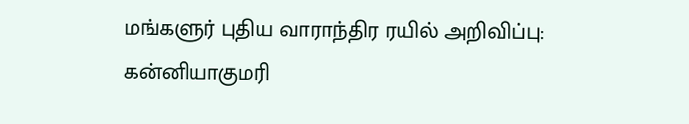மங்களுர் புதிய வாராந்திர ரயில் அறிவிப்பு: கன்னியாகுமரி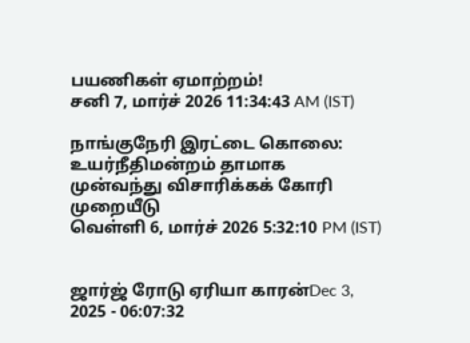பயணிகள் ஏமாற்றம்!
சனி 7, மார்ச் 2026 11:34:43 AM (IST)

நாங்குநேரி இரட்டை கொலை: உயர்நீதிமன்றம் தாமாக முன்வந்து விசாரிக்கக் கோரி முறையீடு
வெள்ளி 6, மார்ச் 2026 5:32:10 PM (IST)


ஜார்ஜ் ரோடு ஏரியா காரன்Dec 3, 2025 - 06:07:32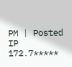PM | Posted IP 172.7*****